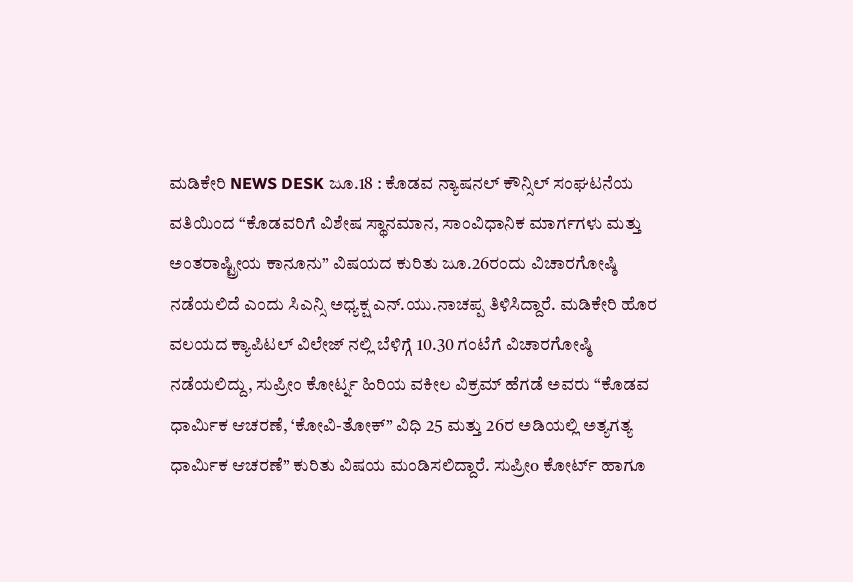ಮಡಿಕೇರಿ NEWS DESK ಜೂ.18 : ಕೊಡವ ನ್ಯಾಷನಲ್ ಕೌನ್ಸಿಲ್ ಸಂಘಟನೆಯ ವತಿಯಿಂದ “ಕೊಡವರಿಗೆ ವಿಶೇಷ ಸ್ಥಾನಮಾನ, ಸಾಂವಿಧಾನಿಕ ಮಾರ್ಗಗಳು ಮತ್ತು ಅಂತರಾಷ್ಟ್ರೀಯ ಕಾನೂನು” ವಿಷಯದ ಕುರಿತು ಜೂ.26ರಂದು ವಿಚಾರಗೋಷ್ಠಿ ನಡೆಯಲಿದೆ ಎಂದು ಸಿಎನ್ಸಿ ಅಧ್ಯಕ್ಷ ಎನ್.ಯು.ನಾಚಪ್ಪ ತಿಳಿಸಿದ್ದಾರೆ. ಮಡಿಕೇರಿ ಹೊರ ವಲಯದ ಕ್ಯಾಪಿಟಲ್ ವಿಲೇಜ್ ನಲ್ಲಿ ಬೆಳಿಗ್ಗೆ 10.30 ಗಂಟೆಗೆ ವಿಚಾರಗೋಷ್ಠಿ ನಡೆಯಲಿದ್ದು, ಸುಪ್ರೀಂ ಕೋರ್ಟ್ನ ಹಿರಿಯ ವಕೀಲ ವಿಕ್ರಮ್ ಹೆಗಡೆ ಅವರು “ಕೊಡವ ಧಾರ್ಮಿಕ ಆಚರಣೆ, ‘ಕೋವಿ-ತೋಕ್” ವಿಧಿ 25 ಮತ್ತು 26ರ ಅಡಿಯಲ್ಲಿ ಅತ್ಯಗತ್ಯ ಧಾರ್ಮಿಕ ಆಚರಣೆ” ಕುರಿತು ವಿಷಯ ಮಂಡಿಸಲಿದ್ದಾರೆ. ಸುಪ್ರೀo ಕೋರ್ಟ್ ಹಾಗೂ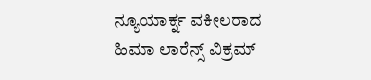ನ್ಯೂಯಾರ್ಕ್ನ ವಕೀಲರಾದ ಹಿಮಾ ಲಾರೆನ್ಸ್ ವಿಕ್ರಮ್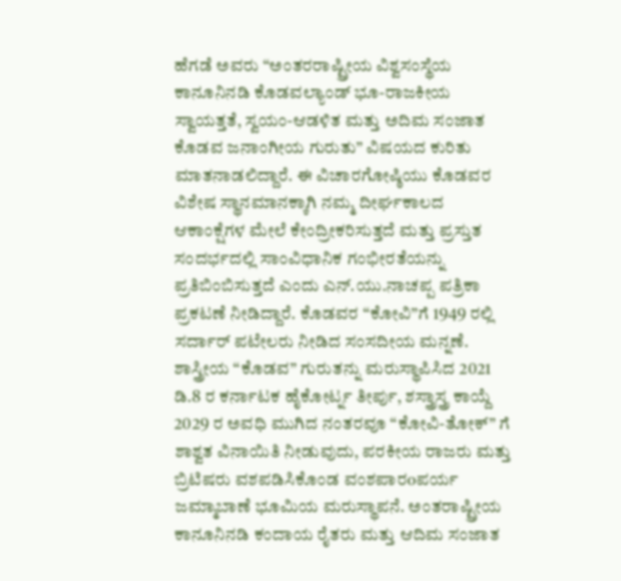ಹೆಗಡೆ ಅವರು “ಅಂತರರಾಷ್ಟ್ರೀಯ ವಿಶ್ವಸಂಸ್ಥೆಯ ಕಾನೂನಿನಡಿ ಕೊಡವಲ್ಯಾಂಡ್ ಭೂ-ರಾಜಕೀಯ ಸ್ವಾಯತ್ತತೆ, ಸ್ವಯಂ-ಆಡಳಿತ ಮತ್ತು ಅದಿಮ ಸಂಜಾತ ಕೊಡವ ಜನಾಂಗೀಯ ಗುರುತು” ವಿಷಯದ ಕುರಿತು ಮಾತನಾಡಲಿದ್ದಾರೆ. ಈ ವಿಚಾರಗೋಷ್ಠಿಯು ಕೊಡವರ ವಿಶೇಷ ಸ್ಥಾನಮಾನಕ್ಕಾಗಿ ನಮ್ಮ ದೀರ್ಘಕಾಲದ ಆಕಾಂಕ್ಷೆಗಳ ಮೇಲೆ ಕೇಂದ್ರೀಕರಿಸುತ್ತದೆ ಮತ್ತು ಪ್ರಸ್ತುತ ಸಂದರ್ಭದಲ್ಲಿ ಸಾಂವಿಧಾನಿಕ ಗಂಭೀರತೆಯನ್ನು ಪ್ರತಿಬಿಂಬಿಸುತ್ತದೆ ಎಂದು ಎನ್.ಯು.ನಾಚಪ್ಪ ಪತ್ರಿಕಾ ಪ್ರಕಟಣೆ ನೀಡಿದ್ದಾರೆ. ಕೊಡವರ “ಕೋವಿ”ಗೆ 1949 ರಲ್ಲಿ ಸರ್ದಾರ್ ಪಟೇಲರು ನೀಡಿದ ಸಂಸದೀಯ ಮನ್ನಣೆ. ಶಾಸ್ತ್ರೀಯ “ಕೊಡವ” ಗುರುತನ್ನು ಮರುಸ್ಥಾಪಿಸಿದ 2021 ಡಿ.8 ರ ಕರ್ನಾಟಕ ಹೈಕೋರ್ಟ್ನ ತೀರ್ಪು, ಶಸ್ತ್ರಾಸ್ತ್ರ ಕಾಯ್ದೆ 2029 ರ ಅವಧಿ ಮುಗಿದ ನಂತರವೂ “ಕೋವಿ-ತೋಕ್” ಗೆ ಶಾಶ್ವತ ವಿನಾಯಿತಿ ನೀಡುವುದು, ಪರಕೀಯ ರಾಜರು ಮತ್ತು ಬ್ರಿಟಿಷರು ವಶಪಡಿಸಿಕೊಂಡ ವಂಶಪಾರoಪರ್ಯ ಜಮ್ಮಾಬಾಣೆ ಭೂಮಿಯ ಮರುಸ್ಥಾಪನೆ. ಅಂತರಾಷ್ಟ್ರೀಯ ಕಾನೂನಿನಡಿ ಕಂದಾಯ ರೈತರು ಮತ್ತು ಆದಿಮ ಸಂಜಾತ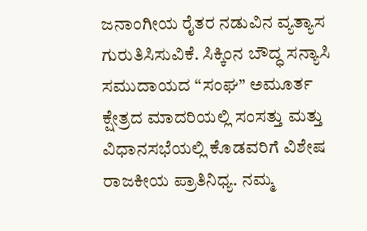ಜನಾಂಗೀಯ ರೈತರ ನಡುವಿನ ವ್ಯತ್ಯಾಸ ಗುರುತಿಸಿಸುವಿಕೆ. ಸಿಕ್ಕಿಂನ ಬೌದ್ಧ ಸನ್ಯಾಸಿ ಸಮುದಾಯದ “ಸಂಘ” ಅಮೂರ್ತ ಕ್ಷೇತ್ರದ ಮಾದರಿಯಲ್ಲಿ ಸಂಸತ್ತು ಮತ್ತು ವಿಧಾನಸಭೆಯಲ್ಲಿ ಕೊಡವರಿಗೆ ವಿಶೇಷ ರಾಜಕೀಯ ಪ್ರಾತಿನಿಧ್ಯ. ನಮ್ಮ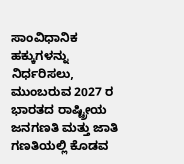ಸಾಂವಿಧಾನಿಕ ಹಕ್ಕುಗಳನ್ನು ನಿರ್ಧರಿಸಲು, ಮುಂಬರುವ 2027 ರ ಭಾರತದ ರಾಷ್ಟ್ರೀಯ ಜನಗಣತಿ ಮತ್ತು ಜಾತಿ ಗಣತಿಯಲ್ಲಿ ಕೊಡವ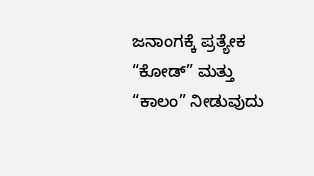ಜನಾಂಗಕ್ಕೆ ಪ್ರತ್ಯೇಕ “ಕೋಡ್” ಮತ್ತು “ಕಾಲಂ” ನೀಡುವುದು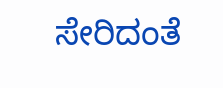ಸೇರಿದಂತೆ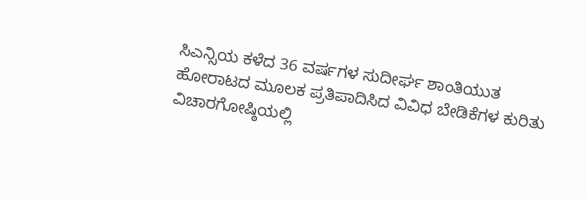ಸಿಎನ್ಸಿಯ ಕಳೆದ 36 ವರ್ಷಗಳ ಸುದೀರ್ಘ ಶಾಂತಿಯುತ ಹೋರಾಟದ ಮೂಲಕ ಪ್ರತಿಪಾದಿಸಿದ ವಿವಿಧ ಬೇಡಿಕೆಗಳ ಕುರಿತು ವಿಚಾರಗೋಷ್ಠಿಯಲ್ಲಿ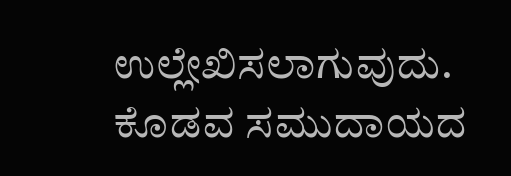ಉಲ್ಲೇಖಿಸಲಾಗುವುದು. ಕೊಡವ ಸಮುದಾಯದ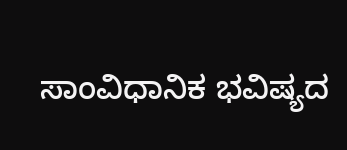ಸಾಂವಿಧಾನಿಕ ಭವಿಷ್ಯದ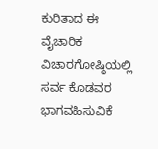ಕುರಿತಾದ ಈ ವೈಚಾರಿಕ ವಿಚಾರಗೋಷ್ಠಿಯಲ್ಲಿ ಸರ್ವ ಕೊಡವರ ಭಾಗವಹಿಸುವಿಕೆ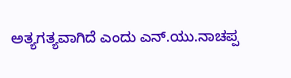ಅತ್ಯಗತ್ಯವಾಗಿದೆ ಎಂದು ಎನ್.ಯು.ನಾಚಪ್ಪ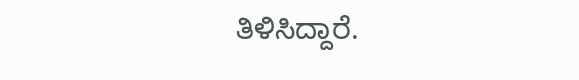ತಿಳಿಸಿದ್ದಾರೆ.